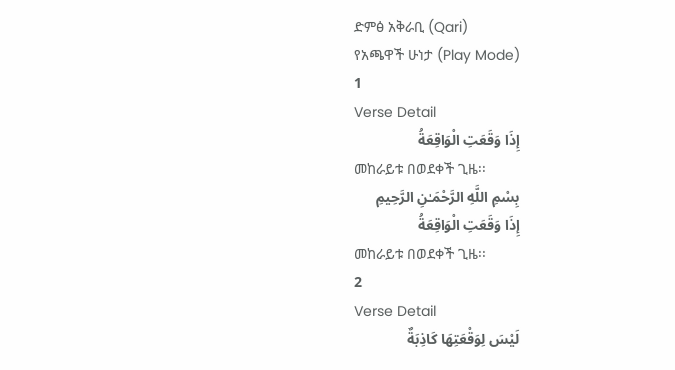ድምፅ አቅራቢ (Qari)
የአጫዋች ሁነታ (Play Mode)
1
Verse Detail
إِذَا وَقَعَتِ الْوَاقِعَةُ
መከራይቱ በወደቀች ጊዜ፡፡
بِسْمِ اللَّهِ الرَّحْمَـٰنِ الرَّحِيمِ
إِذَا وَقَعَتِ الْوَاقِعَةُ
መከራይቱ በወደቀች ጊዜ፡፡
2
Verse Detail
لَيْسَ لِوَقْعَتِهَا كَاذِبَةٌ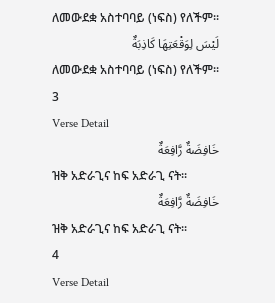ለመውደቋ አስተባባይ (ነፍስ) የለችም፡፡
لَيْسَ لِوَقْعَتِهَا كَاذِبَةٌ
ለመውደቋ አስተባባይ (ነፍስ) የለችም፡፡
3
Verse Detail
خَافِضَةٌ رَّافِعَةٌ
ዝቅ አድራጊና ከፍ አድራጊ ናት፡፡
خَافِضَةٌ رَّافِعَةٌ
ዝቅ አድራጊና ከፍ አድራጊ ናት፡፡
4
Verse Detail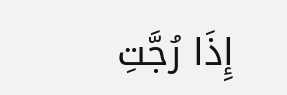إِذَا رُجَّتِ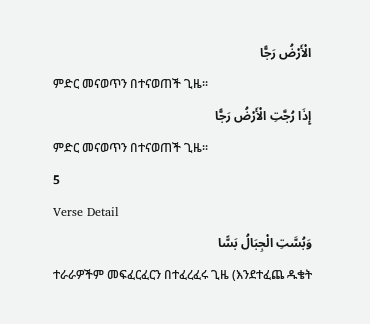الْأَرْضُ رَجًّا
ምድር መናወጥን በተናወጠች ጊዜ፡፡
إِذَا رُجَّتِ الْأَرْضُ رَجًّا
ምድር መናወጥን በተናወጠች ጊዜ፡፡
5
Verse Detail
وَبُسَّتِ الْجِبَالُ بَسًّا
ተራራዎችም መፍፈርፈርን በተፈረፈሩ ጊዜ (እንደተፈጨ ዱቄት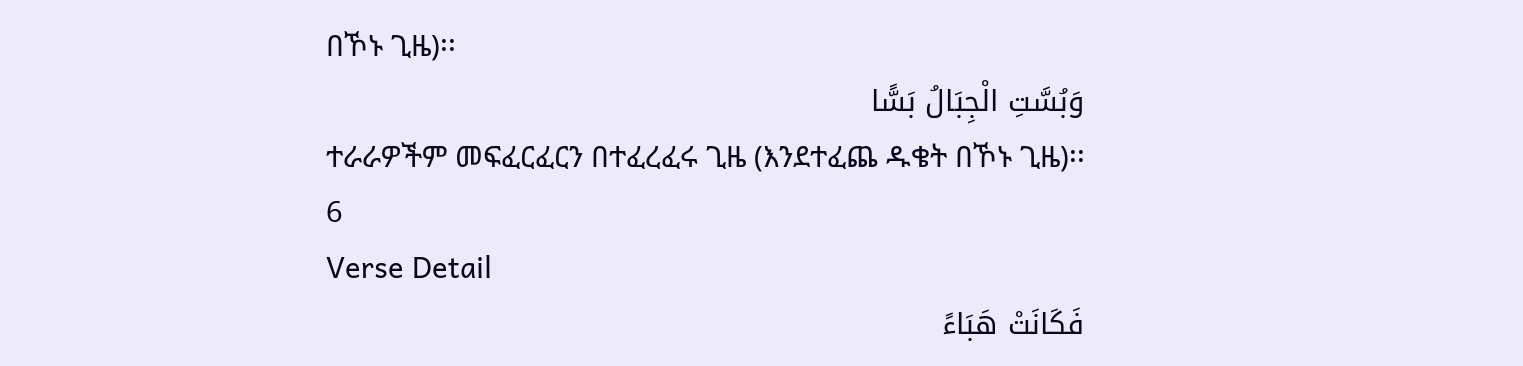በኾኑ ጊዜ)፡፡
وَبُسَّتِ الْجِبَالُ بَسًّا
ተራራዎችም መፍፈርፈርን በተፈረፈሩ ጊዜ (እንደተፈጨ ዱቄት በኾኑ ጊዜ)፡፡
6
Verse Detail
فَكَانَتْ هَبَاءً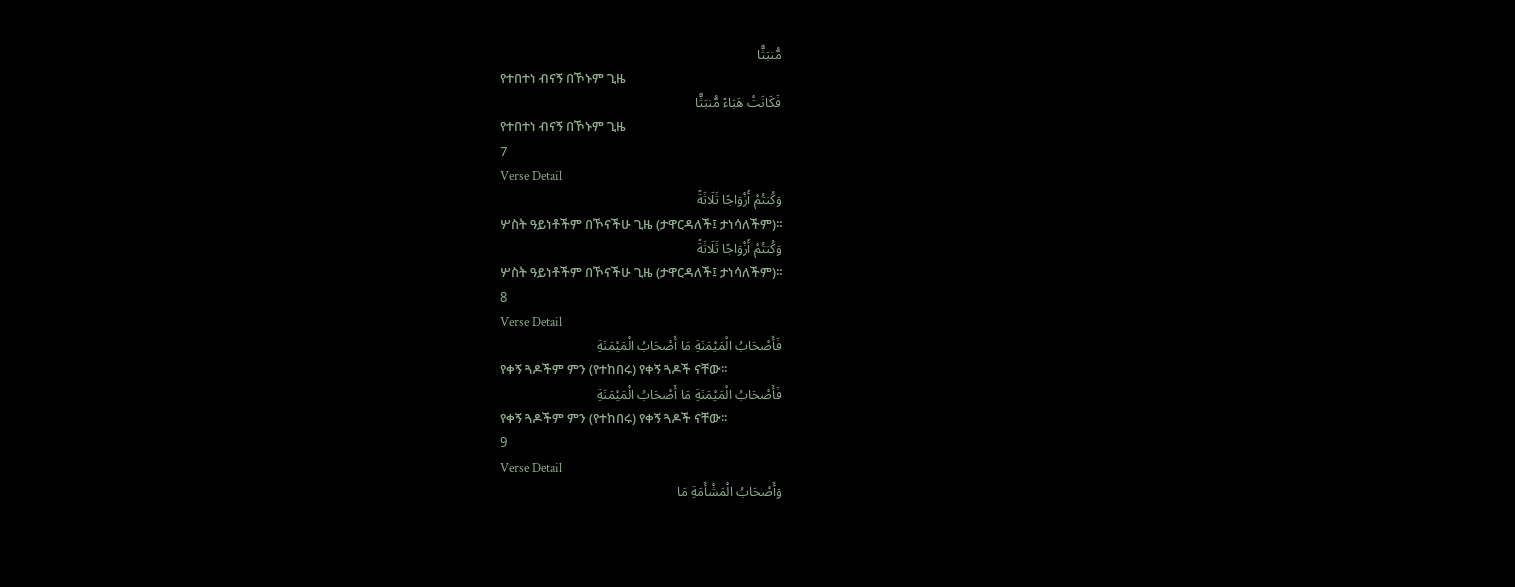مُّنبَثًّا
የተበተነ ብናኝ በኾኑም ጊዜ
فَكَانَتْ هَبَاءً مُّنبَثًّا
የተበተነ ብናኝ በኾኑም ጊዜ
7
Verse Detail
وَكُنتُمْ أَزْوَاجًا ثَلَاثَةً
ሦስት ዓይነቶችም በኾናችሁ ጊዜ (ታዋርዳለች፤ ታነሳለችም)፡፡
وَكُنتُمْ أَزْوَاجًا ثَلَاثَةً
ሦስት ዓይነቶችም በኾናችሁ ጊዜ (ታዋርዳለች፤ ታነሳለችም)፡፡
8
Verse Detail
فَأَصْحَابُ الْمَيْمَنَةِ مَا أَصْحَابُ الْمَيْمَنَةِ
የቀኝ ጓዶችም ምን (የተከበሩ) የቀኝ ጓዶች ናቸው፡፡
فَأَصْحَابُ الْمَيْمَنَةِ مَا أَصْحَابُ الْمَيْمَنَةِ
የቀኝ ጓዶችም ምን (የተከበሩ) የቀኝ ጓዶች ናቸው፡፡
9
Verse Detail
وَأَصْحَابُ الْمَشْأَمَةِ مَا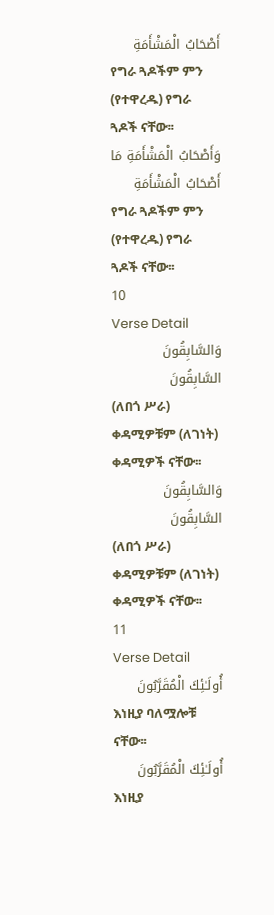أَصْحَابُ الْمَشْأَمَةِ
የግራ ጓዶችም ምን (የተዋረዱ) የግራ ጓዶች ናቸው፡፡
وَأَصْحَابُ الْمَشْأَمَةِ مَا أَصْحَابُ الْمَشْأَمَةِ
የግራ ጓዶችም ምን (የተዋረዱ) የግራ ጓዶች ናቸው፡፡
10
Verse Detail
وَالسَّابِقُونَ السَّابِقُونَ
(ለበጎ ሥራ) ቀዳሚዎቹም (ለገነት) ቀዳሚዎች ናቸው፡፡
وَالسَّابِقُونَ السَّابِقُونَ
(ለበጎ ሥራ) ቀዳሚዎቹም (ለገነት) ቀዳሚዎች ናቸው፡፡
11
Verse Detail
أُولَـٰئِكَ الْمُقَرَّبُونَ
እነዚያ ባለሟሎቹ ናቸው፡፡
أُولَـٰئِكَ الْمُقَرَّبُونَ
እነዚያ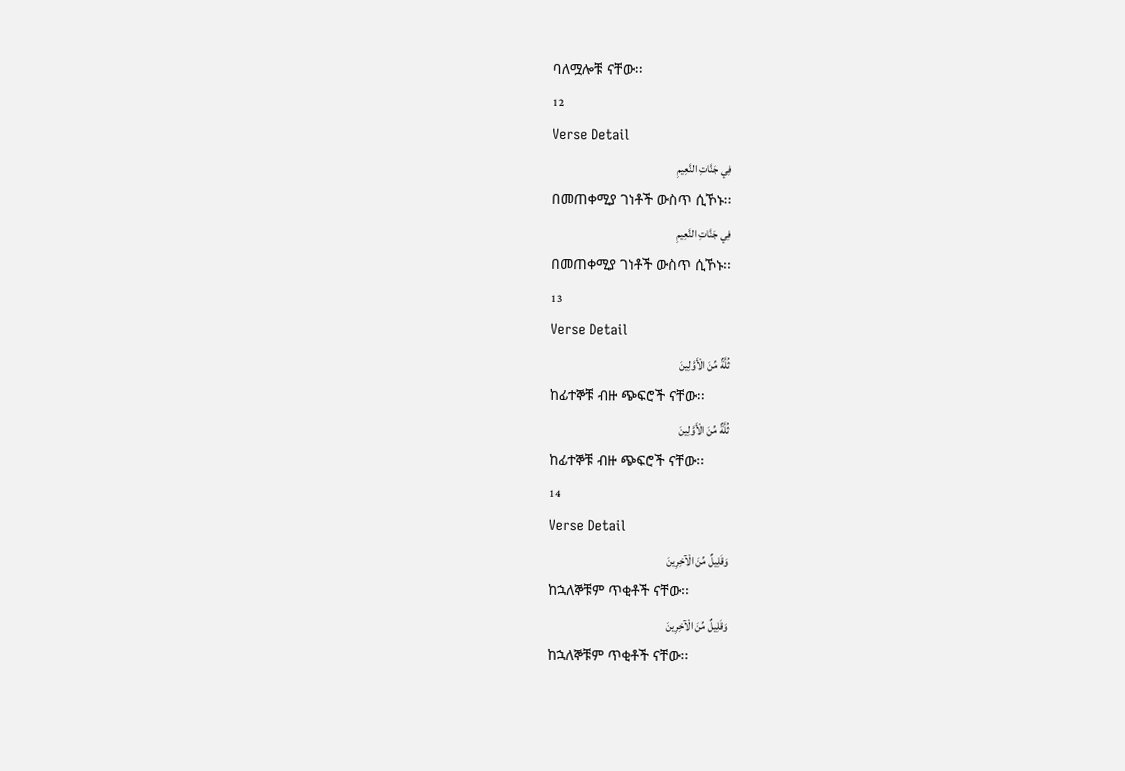ባለሟሎቹ ናቸው፡፡
12
Verse Detail
فِي جَنَّاتِ النَّعِيمِ
በመጠቀሚያ ገነቶች ውስጥ ሲኾኑ፡፡
فِي جَنَّاتِ النَّعِيمِ
በመጠቀሚያ ገነቶች ውስጥ ሲኾኑ፡፡
13
Verse Detail
ثُلَّةٌ مِّنَ الْأَوَّلِينَ
ከፊተኞቹ ብዙ ጭፍሮች ናቸው፡፡
ثُلَّةٌ مِّنَ الْأَوَّلِينَ
ከፊተኞቹ ብዙ ጭፍሮች ናቸው፡፡
14
Verse Detail
وَقَلِيلٌ مِّنَ الْآخِرِينَ
ከኋለኞቹም ጥቂቶች ናቸው፡፡
وَقَلِيلٌ مِّنَ الْآخِرِينَ
ከኋለኞቹም ጥቂቶች ናቸው፡፡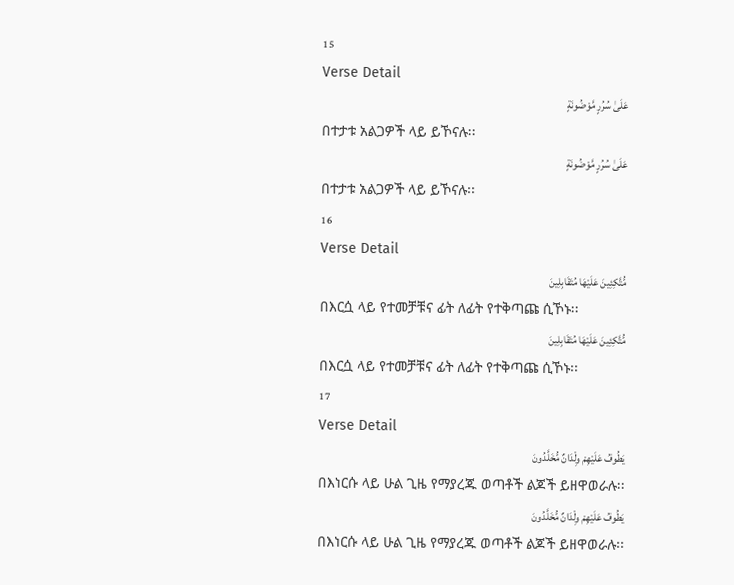15
Verse Detail
عَلَىٰ سُرُرٍ مَّوْضُونَةٍ
በተታቱ አልጋዎች ላይ ይኾናሉ፡፡
عَلَىٰ سُرُرٍ مَّوْضُونَةٍ
በተታቱ አልጋዎች ላይ ይኾናሉ፡፡
16
Verse Detail
مُّتَّكِئِينَ عَلَيْهَا مُتَقَابِلِينَ
በእርሷ ላይ የተመቻቹና ፊት ለፊት የተቅጣጩ ሲኾኑ፡፡
مُّتَّكِئِينَ عَلَيْهَا مُتَقَابِلِينَ
በእርሷ ላይ የተመቻቹና ፊት ለፊት የተቅጣጩ ሲኾኑ፡፡
17
Verse Detail
يَطُوفُ عَلَيْهِمْ وِلْدَانٌ مُّخَلَّدُونَ
በእነርሱ ላይ ሁል ጊዜ የማያረጁ ወጣቶች ልጆች ይዘዋወራሉ፡፡
يَطُوفُ عَلَيْهِمْ وِلْدَانٌ مُّخَلَّدُونَ
በእነርሱ ላይ ሁል ጊዜ የማያረጁ ወጣቶች ልጆች ይዘዋወራሉ፡፡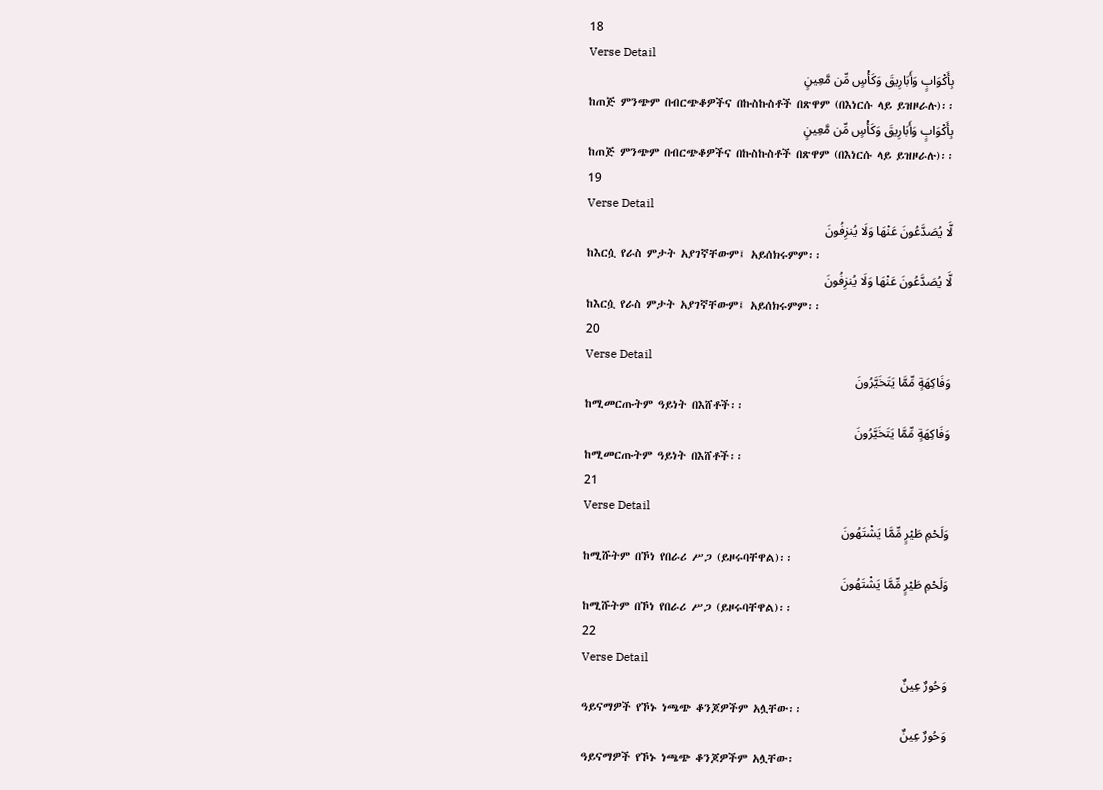18
Verse Detail
بِأَكْوَابٍ وَأَبَارِيقَ وَكَأْسٍ مِّن مَّعِينٍ
ከጠጅ ምንጭም በብርጭቆዎችና በኩስኩስቶች በጽዋም (በእነርሱ ላይ ይዝዞራሉ)፡፡
بِأَكْوَابٍ وَأَبَارِيقَ وَكَأْسٍ مِّن مَّعِينٍ
ከጠጅ ምንጭም በብርጭቆዎችና በኩስኩስቶች በጽዋም (በእነርሱ ላይ ይዝዞራሉ)፡፡
19
Verse Detail
لَّا يُصَدَّعُونَ عَنْهَا وَلَا يُنزِفُونَ
ከእርሷ የራስ ምታት አያገኛቸውም፤ አይሰክሩምም፡፡
لَّا يُصَدَّعُونَ عَنْهَا وَلَا يُنزِفُونَ
ከእርሷ የራስ ምታት አያገኛቸውም፤ አይሰክሩምም፡፡
20
Verse Detail
وَفَاكِهَةٍ مِّمَّا يَتَخَيَّرُونَ
ከሚመርጡትም ዓይነት በእሸቶች፡፡
وَفَاكِهَةٍ مِّمَّا يَتَخَيَّرُونَ
ከሚመርጡትም ዓይነት በእሸቶች፡፡
21
Verse Detail
وَلَحْمِ طَيْرٍ مِّمَّا يَشْتَهُونَ
ከሚሹትም በኾነ የበራሪ ሥጋ (ይዞሩባቸዋል)፡፡
وَلَحْمِ طَيْرٍ مِّمَّا يَشْتَهُونَ
ከሚሹትም በኾነ የበራሪ ሥጋ (ይዞሩባቸዋል)፡፡
22
Verse Detail
وَحُورٌ عِينٌ
ዓይናማዎች የኾኑ ነጫጭ ቆንጆዎችም አሏቸው፡፡
وَحُورٌ عِينٌ
ዓይናማዎች የኾኑ ነጫጭ ቆንጆዎችም አሏቸው፡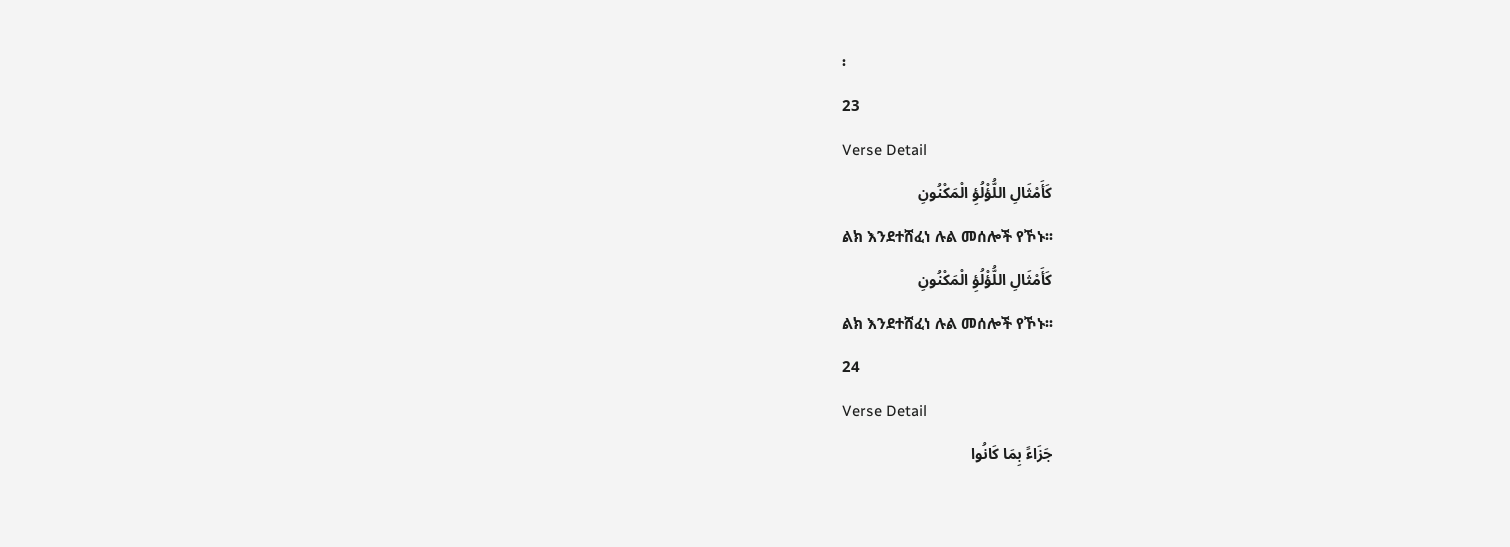፡
23
Verse Detail
كَأَمْثَالِ اللُّؤْلُؤِ الْمَكْنُونِ
ልክ እንደተሸፈነ ሉል መሰሎች የኾኑ፡፡
كَأَمْثَالِ اللُّؤْلُؤِ الْمَكْنُونِ
ልክ እንደተሸፈነ ሉል መሰሎች የኾኑ፡፡
24
Verse Detail
جَزَاءً بِمَا كَانُوا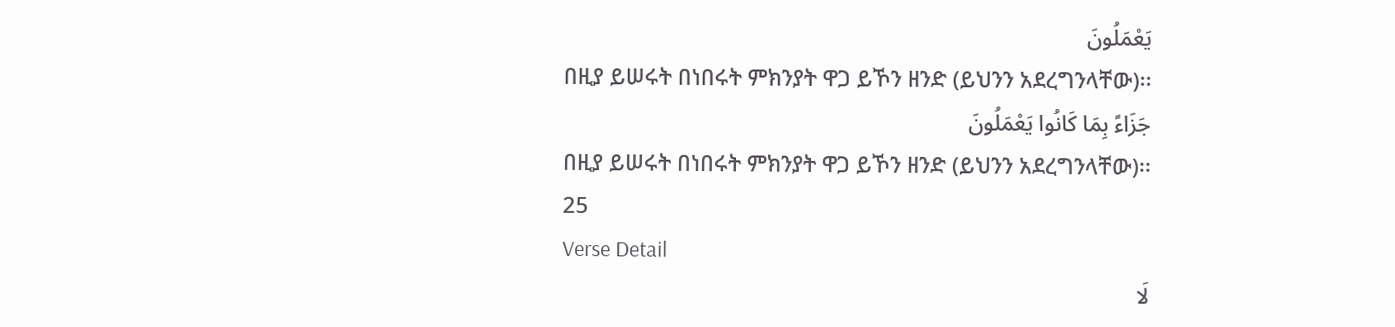يَعْمَلُونَ
በዚያ ይሠሩት በነበሩት ምክንያት ዋጋ ይኾን ዘንድ (ይህንን አደረግንላቸው)፡፡
جَزَاءً بِمَا كَانُوا يَعْمَلُونَ
በዚያ ይሠሩት በነበሩት ምክንያት ዋጋ ይኾን ዘንድ (ይህንን አደረግንላቸው)፡፡
25
Verse Detail
لَا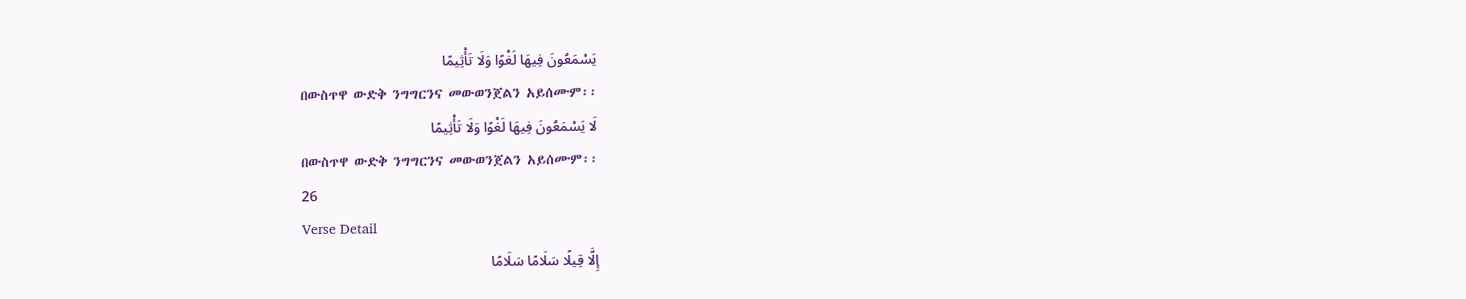يَسْمَعُونَ فِيهَا لَغْوًا وَلَا تَأْثِيمًا
በውስጥዋ ውድቅ ንግግርንና መውወንጀልን አይሰሙም፡፡
لَا يَسْمَعُونَ فِيهَا لَغْوًا وَلَا تَأْثِيمًا
በውስጥዋ ውድቅ ንግግርንና መውወንጀልን አይሰሙም፡፡
26
Verse Detail
إِلَّا قِيلًا سَلَامًا سَلَامًا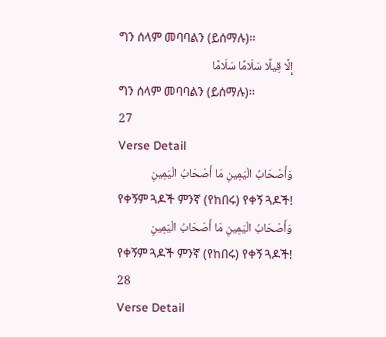ግን ሰላም መባባልን (ይሰማሉ)፡፡
إِلَّا قِيلًا سَلَامًا سَلَامًا
ግን ሰላም መባባልን (ይሰማሉ)፡፡
27
Verse Detail
وَأَصْحَابُ الْيَمِينِ مَا أَصْحَابُ الْيَمِينِ
የቀኝም ጓዶች ምንኛ (የከበሩ) የቀኝ ጓዶች!
وَأَصْحَابُ الْيَمِينِ مَا أَصْحَابُ الْيَمِينِ
የቀኝም ጓዶች ምንኛ (የከበሩ) የቀኝ ጓዶች!
28
Verse Detail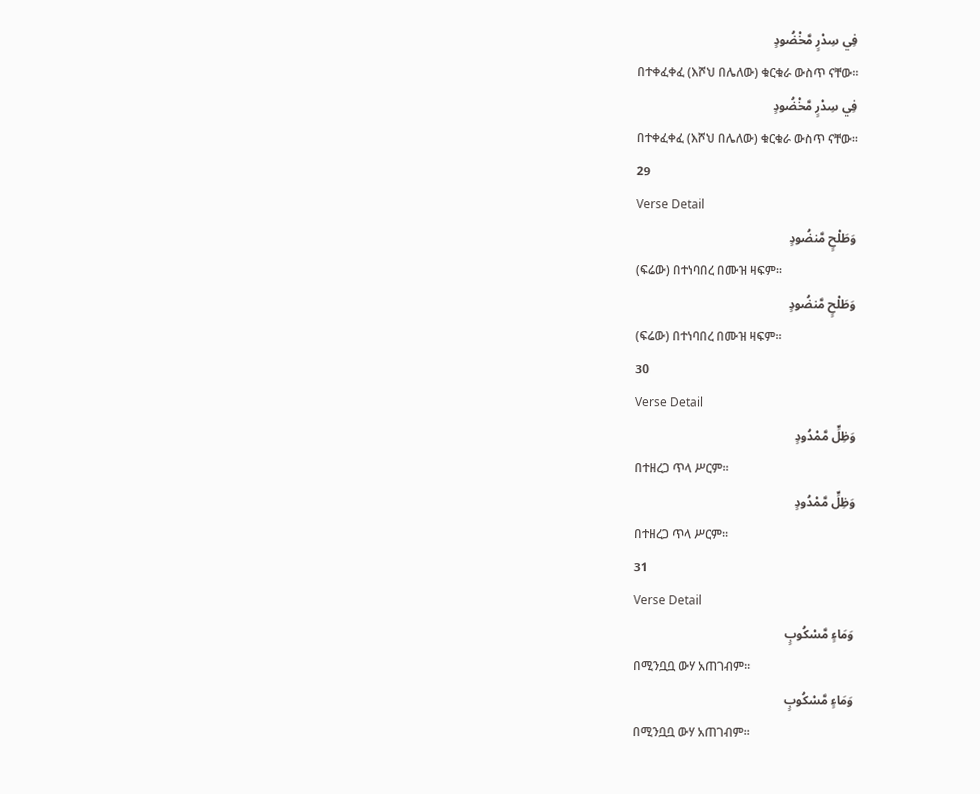فِي سِدْرٍ مَّخْضُودٍ
በተቀፈቀፈ (እሾህ በሌለው) ቁርቁራ ውስጥ ናቸው፡፡
فِي سِدْرٍ مَّخْضُودٍ
በተቀፈቀፈ (እሾህ በሌለው) ቁርቁራ ውስጥ ናቸው፡፡
29
Verse Detail
وَطَلْحٍ مَّنضُودٍ
(ፍሬው) በተነባበረ በሙዝ ዛፍም፡፡
وَطَلْحٍ مَّنضُودٍ
(ፍሬው) በተነባበረ በሙዝ ዛፍም፡፡
30
Verse Detail
وَظِلٍّ مَّمْدُودٍ
በተዘረጋ ጥላ ሥርም፡፡
وَظِلٍّ مَّمْدُودٍ
በተዘረጋ ጥላ ሥርም፡፡
31
Verse Detail
وَمَاءٍ مَّسْكُوبٍ
በሚንቧቧ ውሃ አጠገብም፡፡
وَمَاءٍ مَّسْكُوبٍ
በሚንቧቧ ውሃ አጠገብም፡፡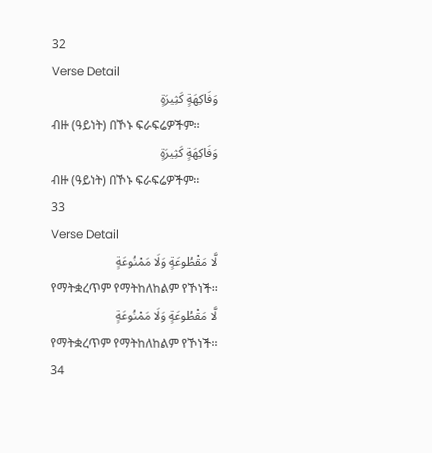32
Verse Detail
وَفَاكِهَةٍ كَثِيرَةٍ
ብዙ (ዓይነት) በኾኑ ፍራፍሬዎችም፡፡
وَفَاكِهَةٍ كَثِيرَةٍ
ብዙ (ዓይነት) በኾኑ ፍራፍሬዎችም፡፡
33
Verse Detail
لَّا مَقْطُوعَةٍ وَلَا مَمْنُوعَةٍ
የማትቋረጥም የማትከለከልም የኾነች፡፡
لَّا مَقْطُوعَةٍ وَلَا مَمْنُوعَةٍ
የማትቋረጥም የማትከለከልም የኾነች፡፡
34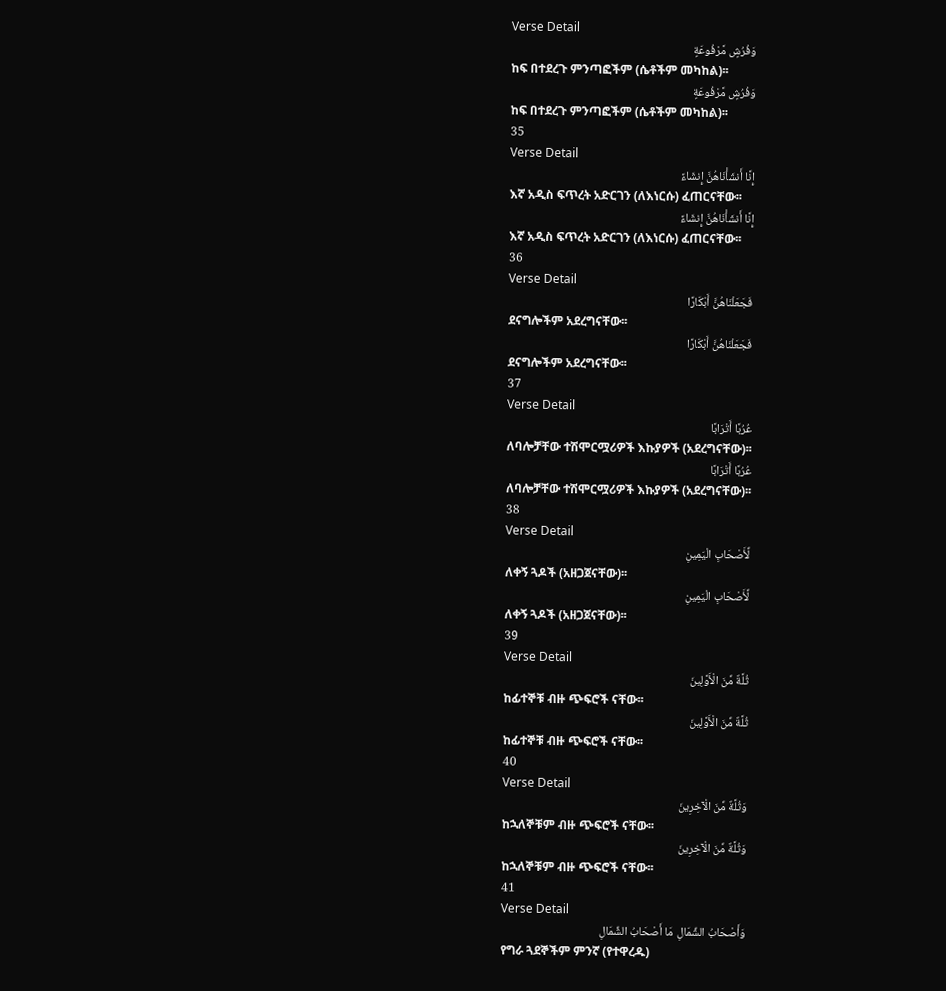Verse Detail
وَفُرُشٍ مَّرْفُوعَةٍ
ከፍ በተደረጉ ምንጣፎችም (ሴቶችም መካከል)፡፡
وَفُرُشٍ مَّرْفُوعَةٍ
ከፍ በተደረጉ ምንጣፎችም (ሴቶችም መካከል)፡፡
35
Verse Detail
إِنَّا أَنشَأْنَاهُنَّ إِنشَاءً
እኛ አዲስ ፍጥረት አድርገን (ለእነርሱ) ፈጠርናቸው፡፡
إِنَّا أَنشَأْنَاهُنَّ إِنشَاءً
እኛ አዲስ ፍጥረት አድርገን (ለእነርሱ) ፈጠርናቸው፡፡
36
Verse Detail
فَجَعَلْنَاهُنَّ أَبْكَارًا
ደናግሎችም አደረግናቸው፡፡
فَجَعَلْنَاهُنَّ أَبْكَارًا
ደናግሎችም አደረግናቸው፡፡
37
Verse Detail
عُرُبًا أَتْرَابًا
ለባሎቻቸው ተሽሞርሟሪዎች እኩያዎች (አደረግናቸው)፡፡
عُرُبًا أَتْرَابًا
ለባሎቻቸው ተሽሞርሟሪዎች እኩያዎች (አደረግናቸው)፡፡
38
Verse Detail
لِّأَصْحَابِ الْيَمِينِ
ለቀኝ ጓዶች (አዘጋጀናቸው)፡፡
لِّأَصْحَابِ الْيَمِينِ
ለቀኝ ጓዶች (አዘጋጀናቸው)፡፡
39
Verse Detail
ثُلَّةٌ مِّنَ الْأَوَّلِينَ
ከፊተኞቹ ብዙ ጭፍሮች ናቸው፡፡
ثُلَّةٌ مِّنَ الْأَوَّلِينَ
ከፊተኞቹ ብዙ ጭፍሮች ናቸው፡፡
40
Verse Detail
وَثُلَّةٌ مِّنَ الْآخِرِينَ
ከኋለኞቹም ብዙ ጭፍሮች ናቸው፡፡
وَثُلَّةٌ مِّنَ الْآخِرِينَ
ከኋለኞቹም ብዙ ጭፍሮች ናቸው፡፡
41
Verse Detail
وَأَصْحَابُ الشِّمَالِ مَا أَصْحَابُ الشِّمَالِ
የግራ ጓደኞችም ምንኛ (የተዋረዱ)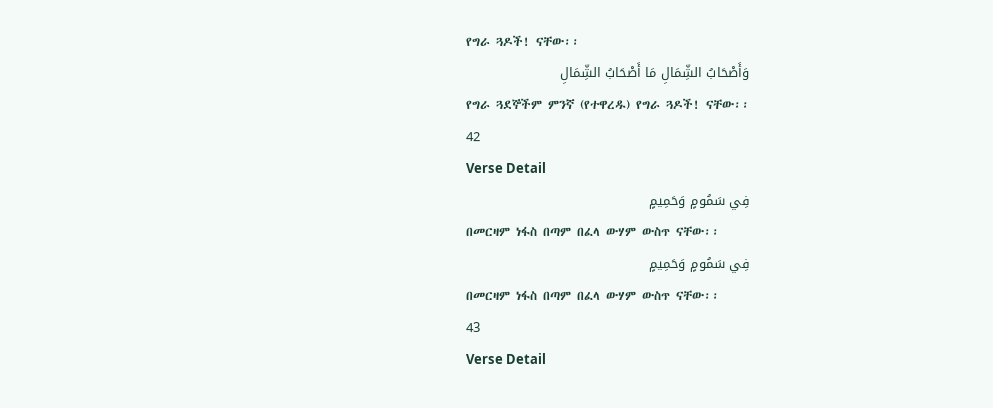የግራ ጓዶች! ናቸው፡፡
وَأَصْحَابُ الشِّمَالِ مَا أَصْحَابُ الشِّمَالِ
የግራ ጓደኞችም ምንኛ (የተዋረዱ) የግራ ጓዶች! ናቸው፡፡
42
Verse Detail
فِي سَمُومٍ وَحَمِيمٍ
በመርዛም ነፋስ በጣም በፈላ ውሃም ውስጥ ናቸው፡፡
فِي سَمُومٍ وَحَمِيمٍ
በመርዛም ነፋስ በጣም በፈላ ውሃም ውስጥ ናቸው፡፡
43
Verse Detail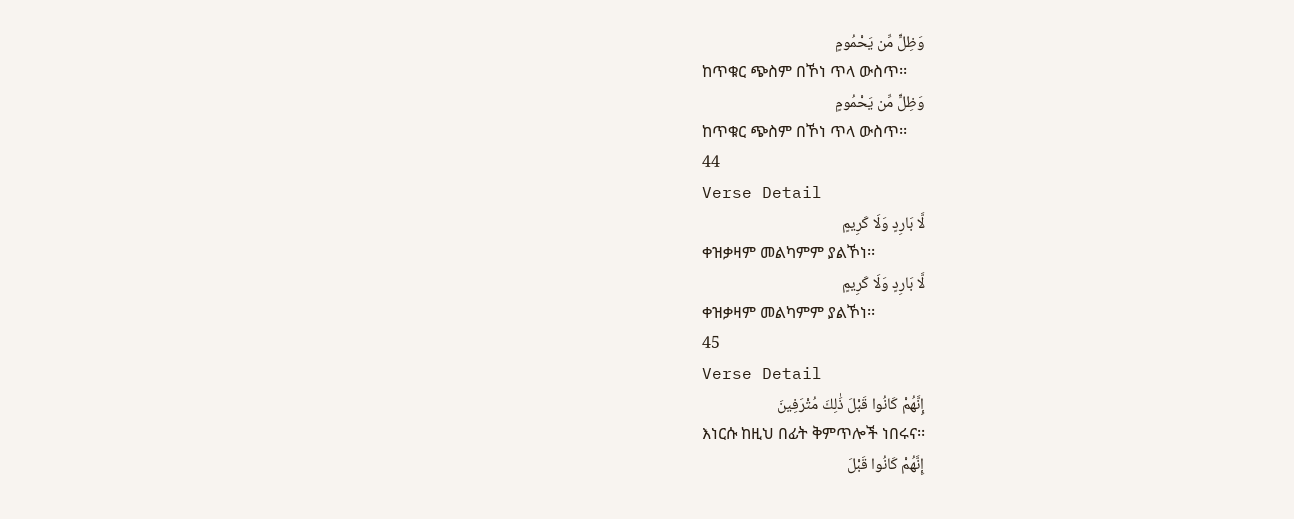وَظِلٍّ مِّن يَحْمُومٍ
ከጥቁር ጭስም በኾነ ጥላ ውስጥ፡፡
وَظِلٍّ مِّن يَحْمُومٍ
ከጥቁር ጭስም በኾነ ጥላ ውስጥ፡፡
44
Verse Detail
لَّا بَارِدٍ وَلَا كَرِيمٍ
ቀዝቃዛም መልካምም ያልኾነ፡፡
لَّا بَارِدٍ وَلَا كَرِيمٍ
ቀዝቃዛም መልካምም ያልኾነ፡፡
45
Verse Detail
إِنَّهُمْ كَانُوا قَبْلَ ذَٰلِكَ مُتْرَفِينَ
እነርሱ ከዚህ በፊት ቅምጥሎች ነበሩና፡፡
إِنَّهُمْ كَانُوا قَبْلَ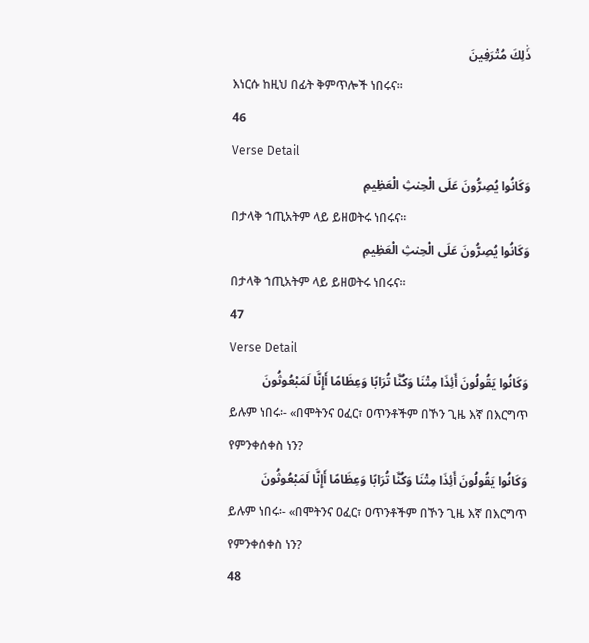ذَٰلِكَ مُتْرَفِينَ
እነርሱ ከዚህ በፊት ቅምጥሎች ነበሩና፡፡
46
Verse Detail
وَكَانُوا يُصِرُّونَ عَلَى الْحِنثِ الْعَظِيمِ
በታላቅ ኀጢአትም ላይ ይዘወትሩ ነበሩና፡፡
وَكَانُوا يُصِرُّونَ عَلَى الْحِنثِ الْعَظِيمِ
በታላቅ ኀጢአትም ላይ ይዘወትሩ ነበሩና፡፡
47
Verse Detail
وَكَانُوا يَقُولُونَ أَئِذَا مِتْنَا وَكُنَّا تُرَابًا وَعِظَامًا أَإِنَّا لَمَبْعُوثُونَ
ይሉም ነበሩ፡- «በሞትንና ዐፈር፣ ዐጥንቶችም በኾን ጊዜ እኛ በእርግጥ የምንቀሰቀስ ነን?
وَكَانُوا يَقُولُونَ أَئِذَا مِتْنَا وَكُنَّا تُرَابًا وَعِظَامًا أَإِنَّا لَمَبْعُوثُونَ
ይሉም ነበሩ፡- «በሞትንና ዐፈር፣ ዐጥንቶችም በኾን ጊዜ እኛ በእርግጥ የምንቀሰቀስ ነን?
48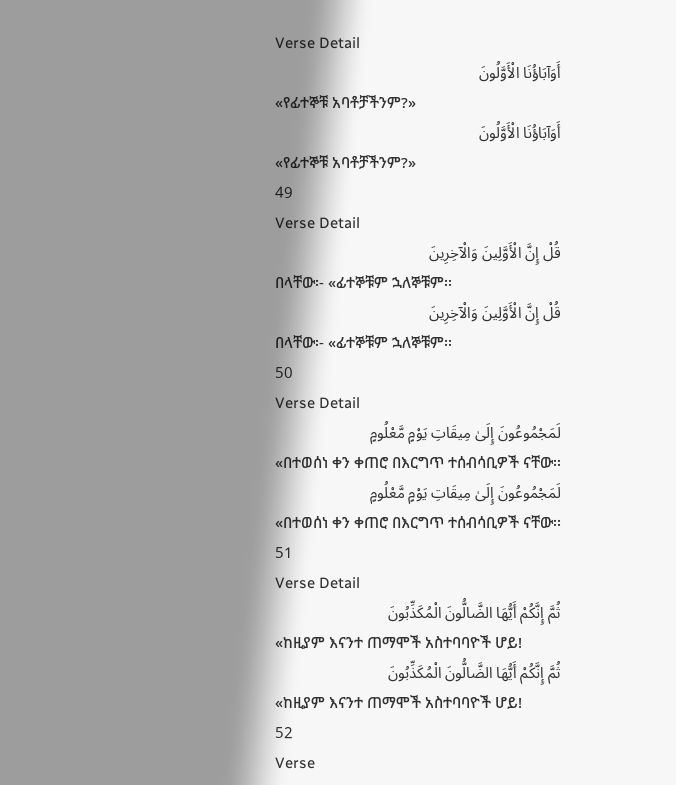Verse Detail
أَوَآبَاؤُنَا الْأَوَّلُونَ
«የፊተኞቹ አባቶቻችንም?»
أَوَآبَاؤُنَا الْأَوَّلُونَ
«የፊተኞቹ አባቶቻችንም?»
49
Verse Detail
قُلْ إِنَّ الْأَوَّلِينَ وَالْآخِرِينَ
በላቸው፡- «ፊተኞቹም ኋለኞቹም፡፡
قُلْ إِنَّ الْأَوَّلِينَ وَالْآخِرِينَ
በላቸው፡- «ፊተኞቹም ኋለኞቹም፡፡
50
Verse Detail
لَمَجْمُوعُونَ إِلَىٰ مِيقَاتِ يَوْمٍ مَّعْلُومٍ
«በተወሰነ ቀን ቀጠሮ በእርግጥ ተሰብሳቢዎች ናቸው፡፡
لَمَجْمُوعُونَ إِلَىٰ مِيقَاتِ يَوْمٍ مَّعْلُومٍ
«በተወሰነ ቀን ቀጠሮ በእርግጥ ተሰብሳቢዎች ናቸው፡፡
51
Verse Detail
ثُمَّ إِنَّكُمْ أَيُّهَا الضَّالُّونَ الْمُكَذِّبُونَ
«ከዚያም እናንተ ጠማሞች አስተባባዮች ሆይ!
ثُمَّ إِنَّكُمْ أَيُّهَا الضَّالُّونَ الْمُكَذِّبُونَ
«ከዚያም እናንተ ጠማሞች አስተባባዮች ሆይ!
52
Verse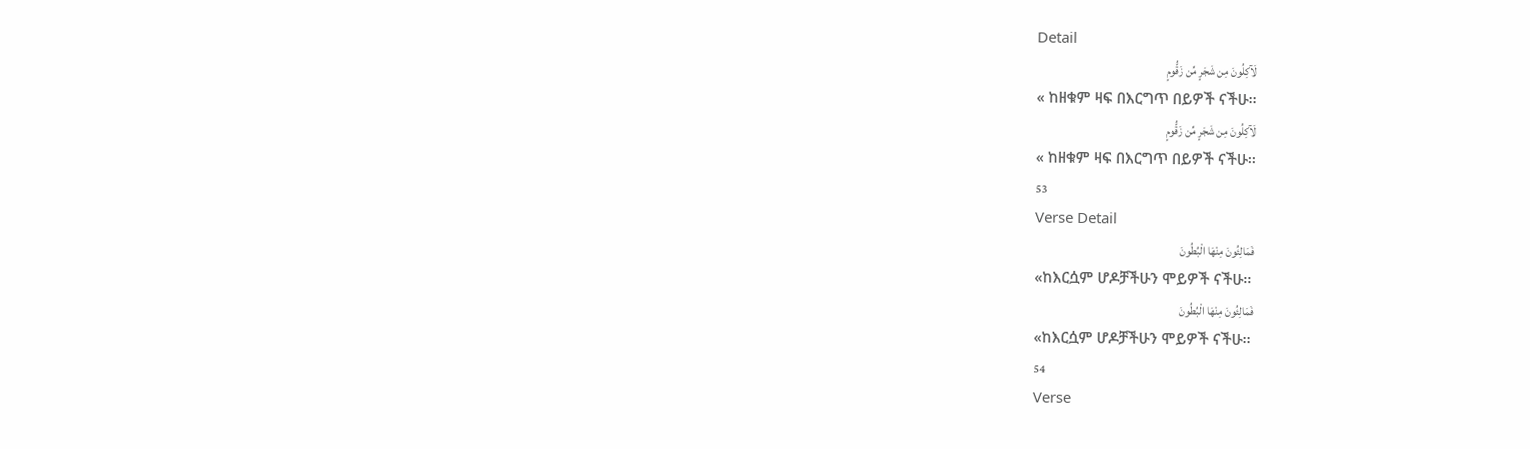Detail
لَآكِلُونَ مِن شَجَرٍ مِّن زَقُّومٍ
« ከዘቁም ዛፍ በእርግጥ በይዎች ናችሁ፡፡
لَآكِلُونَ مِن شَجَرٍ مِّن زَقُّومٍ
« ከዘቁም ዛፍ በእርግጥ በይዎች ናችሁ፡፡
53
Verse Detail
فَمَالِئُونَ مِنْهَا الْبُطُونَ
«ከእርሷም ሆዶቻችሁን ሞይዎች ናችሁ፡፡
فَمَالِئُونَ مِنْهَا الْبُطُونَ
«ከእርሷም ሆዶቻችሁን ሞይዎች ናችሁ፡፡
54
Verse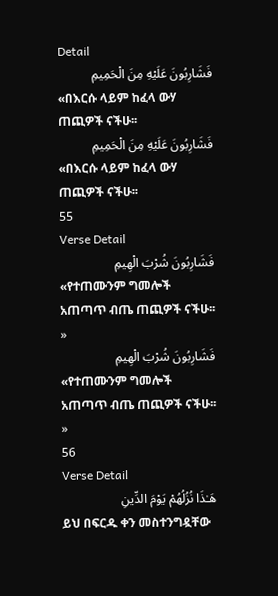Detail
فَشَارِبُونَ عَلَيْهِ مِنَ الْحَمِيمِ
«በእርሱ ላይም ከፈላ ውሃ ጠጪዎች ናችሁ፡፡
فَشَارِبُونَ عَلَيْهِ مِنَ الْحَمِيمِ
«በእርሱ ላይም ከፈላ ውሃ ጠጪዎች ናችሁ፡፡
55
Verse Detail
فَشَارِبُونَ شُرْبَ الْهِيمِ
«የተጠሙንም ግመሎች አጠጣጥ ብጤ ጠጪዎች ናችሁ፡፡»
فَشَارِبُونَ شُرْبَ الْهِيمِ
«የተጠሙንም ግመሎች አጠጣጥ ብጤ ጠጪዎች ናችሁ፡፡»
56
Verse Detail
هَـٰذَا نُزُلُهُمْ يَوْمَ الدِّينِ
ይህ በፍርዱ ቀን መስተንግዷቸው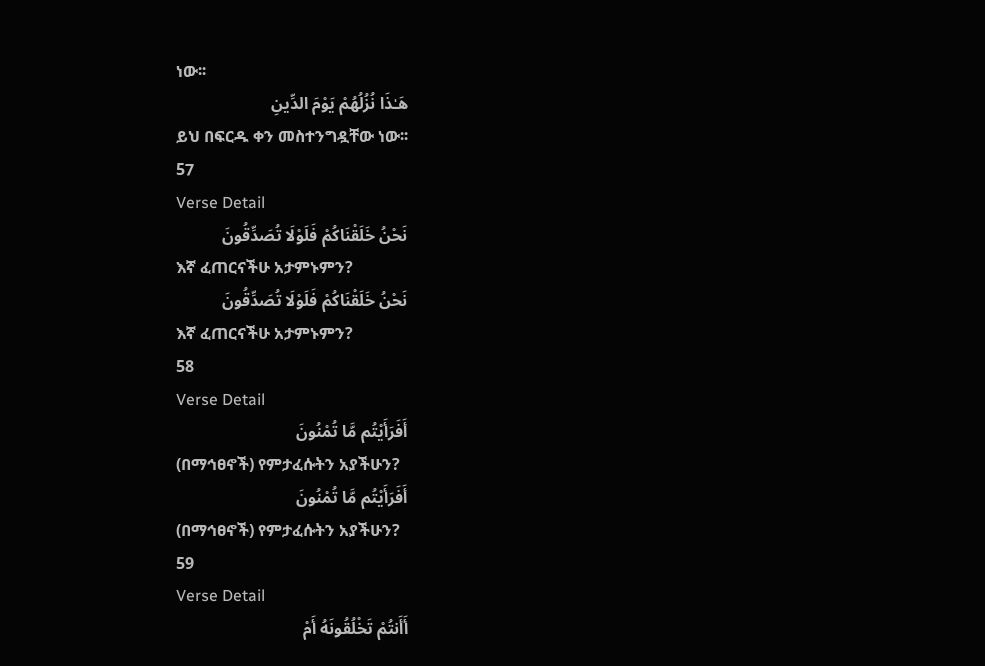ነው፡፡
هَـٰذَا نُزُلُهُمْ يَوْمَ الدِّينِ
ይህ በፍርዱ ቀን መስተንግዷቸው ነው፡፡
57
Verse Detail
نَحْنُ خَلَقْنَاكُمْ فَلَوْلَا تُصَدِّقُونَ
እኛ ፈጠርናችሁ አታምኑምን?
نَحْنُ خَلَقْنَاكُمْ فَلَوْلَا تُصَدِّقُونَ
እኛ ፈጠርናችሁ አታምኑምን?
58
Verse Detail
أَفَرَأَيْتُم مَّا تُمْنُونَ
(በማኅፀኖች) የምታፈሱትን አያችሁን?
أَفَرَأَيْتُم مَّا تُمْنُونَ
(በማኅፀኖች) የምታፈሱትን አያችሁን?
59
Verse Detail
أَأَنتُمْ تَخْلُقُونَهُ أَمْ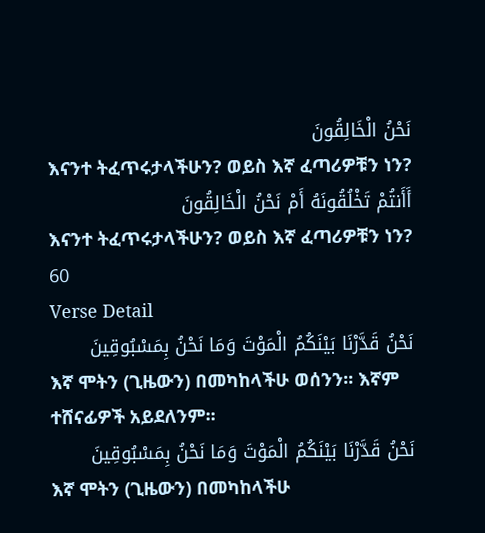نَحْنُ الْخَالِقُونَ
እናንተ ትፈጥሩታላችሁን? ወይስ እኛ ፈጣሪዎቹን ነን?
أَأَنتُمْ تَخْلُقُونَهُ أَمْ نَحْنُ الْخَالِقُونَ
እናንተ ትፈጥሩታላችሁን? ወይስ እኛ ፈጣሪዎቹን ነን?
60
Verse Detail
نَحْنُ قَدَّرْنَا بَيْنَكُمُ الْمَوْتَ وَمَا نَحْنُ بِمَسْبُوقِينَ
እኛ ሞትን (ጊዜውን) በመካከላችሁ ወሰንን፡፡ እኛም ተሸናፊዎች አይደለንም፡፡
نَحْنُ قَدَّرْنَا بَيْنَكُمُ الْمَوْتَ وَمَا نَحْنُ بِمَسْبُوقِينَ
እኛ ሞትን (ጊዜውን) በመካከላችሁ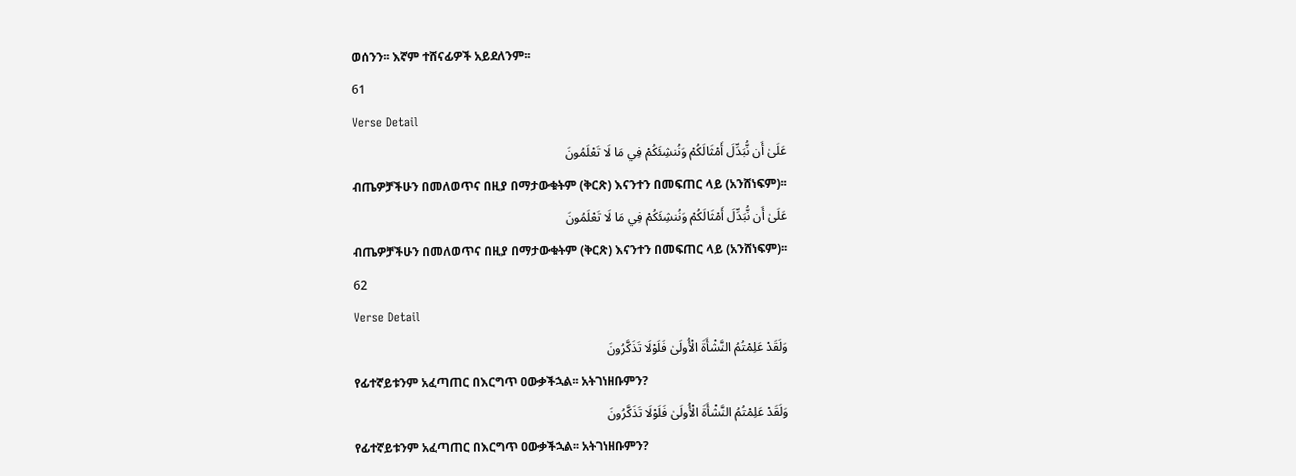ወሰንን፡፡ እኛም ተሸናፊዎች አይደለንም፡፡
61
Verse Detail
عَلَىٰ أَن نُّبَدِّلَ أَمْثَالَكُمْ وَنُنشِئَكُمْ فِي مَا لَا تَعْلَمُونَ
ብጤዎቻችሁን በመለወጥና በዚያ በማታውቁትም (ቅርጽ) እናንተን በመፍጠር ላይ (አንሸነፍም)፡፡
عَلَىٰ أَن نُّبَدِّلَ أَمْثَالَكُمْ وَنُنشِئَكُمْ فِي مَا لَا تَعْلَمُونَ
ብጤዎቻችሁን በመለወጥና በዚያ በማታውቁትም (ቅርጽ) እናንተን በመፍጠር ላይ (አንሸነፍም)፡፡
62
Verse Detail
وَلَقَدْ عَلِمْتُمُ النَّشْأَةَ الْأُولَىٰ فَلَوْلَا تَذَكَّرُونَ
የፊተኛይቱንም አፈጣጠር በእርግጥ ዐውቃችኋል፡፡ አትገነዘቡምን?
وَلَقَدْ عَلِمْتُمُ النَّشْأَةَ الْأُولَىٰ فَلَوْلَا تَذَكَّرُونَ
የፊተኛይቱንም አፈጣጠር በእርግጥ ዐውቃችኋል፡፡ አትገነዘቡምን?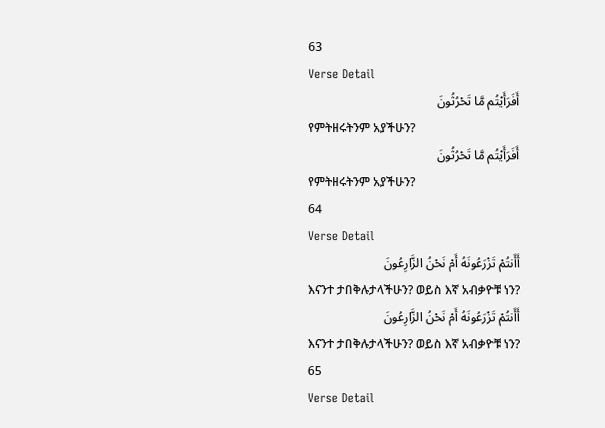63
Verse Detail
أَفَرَأَيْتُم مَّا تَحْرُثُونَ
የምትዘሩትንም አያችሁን?
أَفَرَأَيْتُم مَّا تَحْرُثُونَ
የምትዘሩትንም አያችሁን?
64
Verse Detail
أَأَنتُمْ تَزْرَعُونَهُ أَمْ نَحْنُ الزَّارِعُونَ
እናንተ ታበቅሉታላችሁን? ወይስ እኛ አብቃዮቹ ነን?
أَأَنتُمْ تَزْرَعُونَهُ أَمْ نَحْنُ الزَّارِعُونَ
እናንተ ታበቅሉታላችሁን? ወይስ እኛ አብቃዮቹ ነን?
65
Verse Detail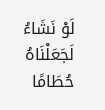لَوْ نَشَاءُ لَجَعَلْنَاهُ حُطَامًا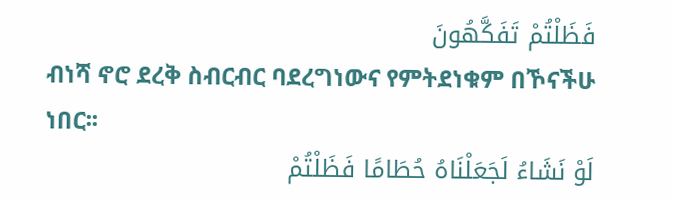فَظَلْتُمْ تَفَكَّهُونَ
ብነሻ ኖሮ ደረቅ ስብርብር ባደረግነውና የምትደነቁም በኾናችሁ ነበር፡፡
لَوْ نَشَاءُ لَجَعَلْنَاهُ حُطَامًا فَظَلْتُمْ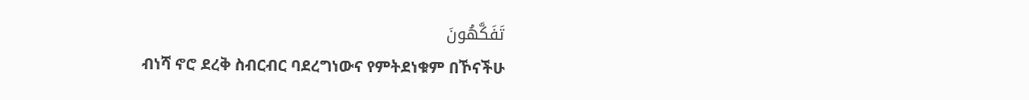تَفَكَّهُونَ
ብነሻ ኖሮ ደረቅ ስብርብር ባደረግነውና የምትደነቁም በኾናችሁ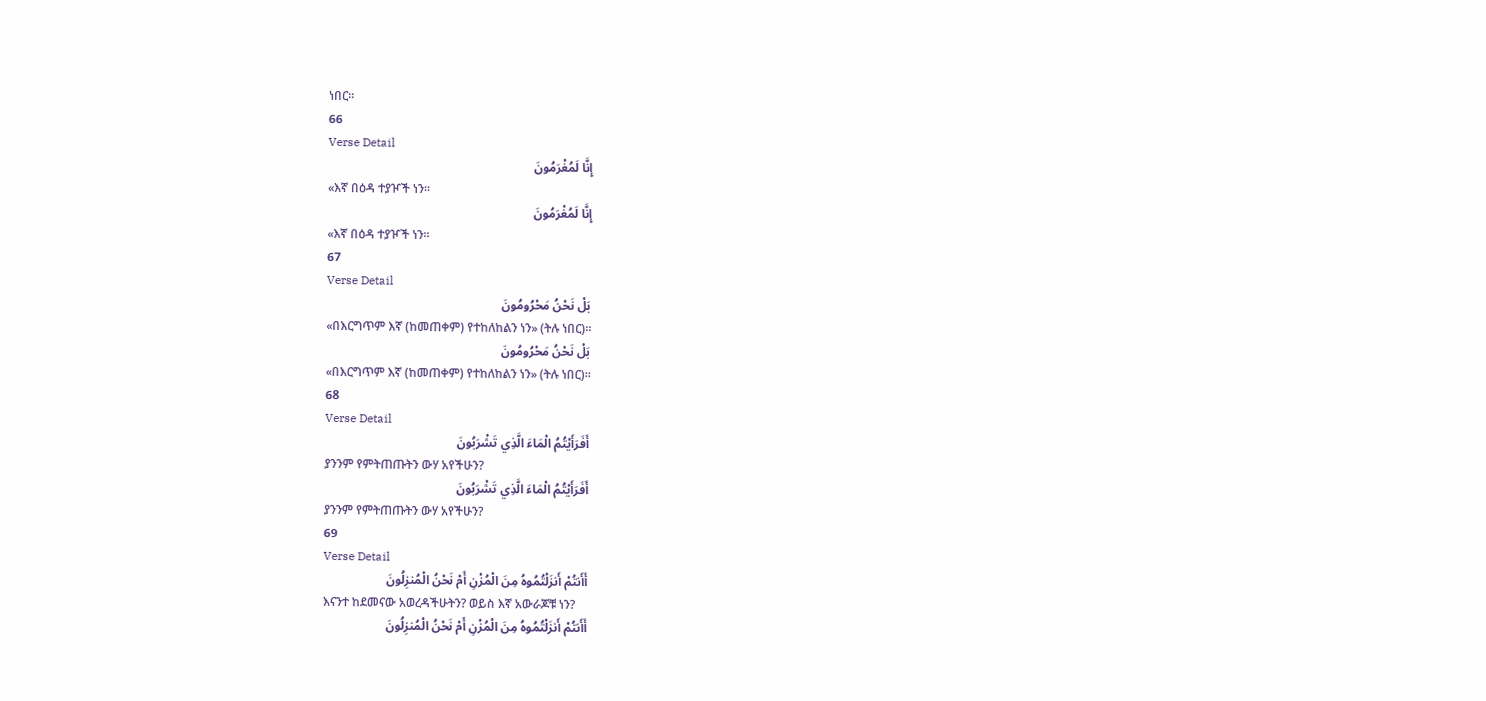ነበር፡፡
66
Verse Detail
إِنَّا لَمُغْرَمُونَ
«እኛ በዕዳ ተያዦች ነን፡፡
إِنَّا لَمُغْرَمُونَ
«እኛ በዕዳ ተያዦች ነን፡፡
67
Verse Detail
بَلْ نَحْنُ مَحْرُومُونَ
«በእርግጥም እኛ (ከመጠቀም) የተከለከልን ነን» (ትሉ ነበር)፡፡
بَلْ نَحْنُ مَحْرُومُونَ
«በእርግጥም እኛ (ከመጠቀም) የተከለከልን ነን» (ትሉ ነበር)፡፡
68
Verse Detail
أَفَرَأَيْتُمُ الْمَاءَ الَّذِي تَشْرَبُونَ
ያንንም የምትጠጡትን ውሃ አየችሁን?
أَفَرَأَيْتُمُ الْمَاءَ الَّذِي تَشْرَبُونَ
ያንንም የምትጠጡትን ውሃ አየችሁን?
69
Verse Detail
أَأَنتُمْ أَنزَلْتُمُوهُ مِنَ الْمُزْنِ أَمْ نَحْنُ الْمُنزِلُونَ
እናንተ ከደመናው አወረዳችሁትን? ወይስ እኛ አውራጆቹ ነን?
أَأَنتُمْ أَنزَلْتُمُوهُ مِنَ الْمُزْنِ أَمْ نَحْنُ الْمُنزِلُونَ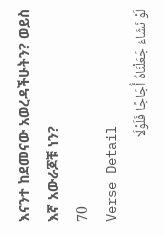እናንተ ከደመናው አወረዳችሁትን? ወይስ እኛ አውራጆቹ ነን?
70
Verse Detail
لَوْ نَشَاءُ جَعَلْنَاهُ أُجَاجًا فَلَوْلَا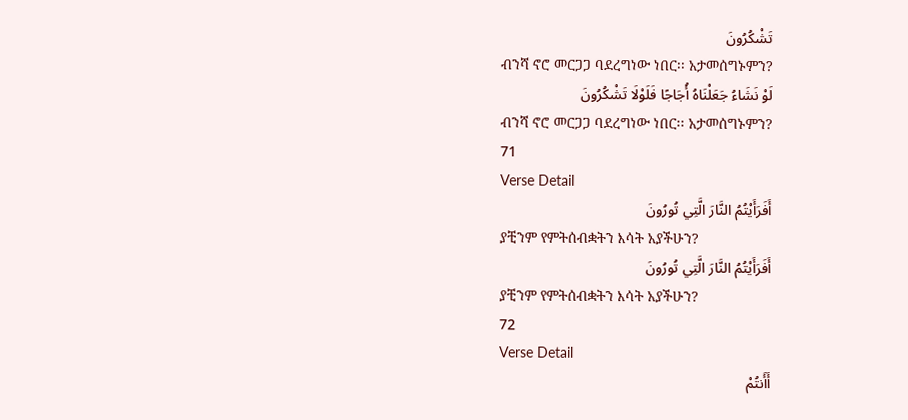تَشْكُرُونَ
ብንሻ ኖሮ መርጋጋ ባደረግነው ነበር፡፡ አታመሰግኑምን?
لَوْ نَشَاءُ جَعَلْنَاهُ أُجَاجًا فَلَوْلَا تَشْكُرُونَ
ብንሻ ኖሮ መርጋጋ ባደረግነው ነበር፡፡ አታመሰግኑምን?
71
Verse Detail
أَفَرَأَيْتُمُ النَّارَ الَّتِي تُورُونَ
ያቺንም የምትሰብቋትን እሳት አያችሁን?
أَفَرَأَيْتُمُ النَّارَ الَّتِي تُورُونَ
ያቺንም የምትሰብቋትን እሳት አያችሁን?
72
Verse Detail
أَأَنتُمْ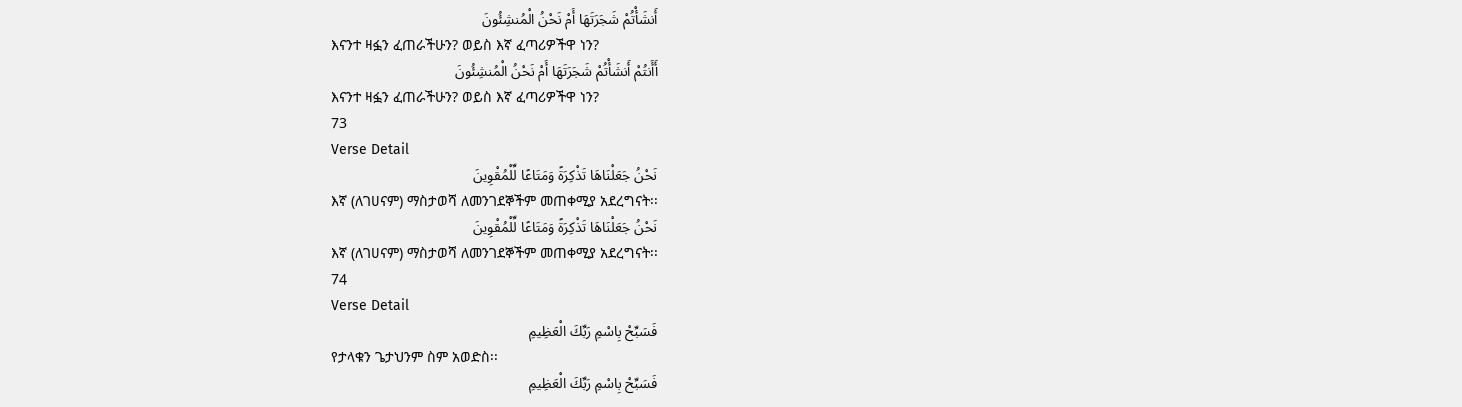أَنشَأْتُمْ شَجَرَتَهَا أَمْ نَحْنُ الْمُنشِئُونَ
እናንተ ዛፏን ፈጠራችሁን? ወይስ እኛ ፈጣሪዎችዋ ነን?
أَأَنتُمْ أَنشَأْتُمْ شَجَرَتَهَا أَمْ نَحْنُ الْمُنشِئُونَ
እናንተ ዛፏን ፈጠራችሁን? ወይስ እኛ ፈጣሪዎችዋ ነን?
73
Verse Detail
نَحْنُ جَعَلْنَاهَا تَذْكِرَةً وَمَتَاعًا لِّلْمُقْوِينَ
እኛ (ለገሀናም) ማስታወሻ ለመንገደኞችም መጠቀሚያ አደረግናት፡፡
نَحْنُ جَعَلْنَاهَا تَذْكِرَةً وَمَتَاعًا لِّلْمُقْوِينَ
እኛ (ለገሀናም) ማስታወሻ ለመንገደኞችም መጠቀሚያ አደረግናት፡፡
74
Verse Detail
فَسَبِّحْ بِاسْمِ رَبِّكَ الْعَظِيمِ
የታላቁን ጌታህንም ስም አወድስ፡፡
فَسَبِّحْ بِاسْمِ رَبِّكَ الْعَظِيمِ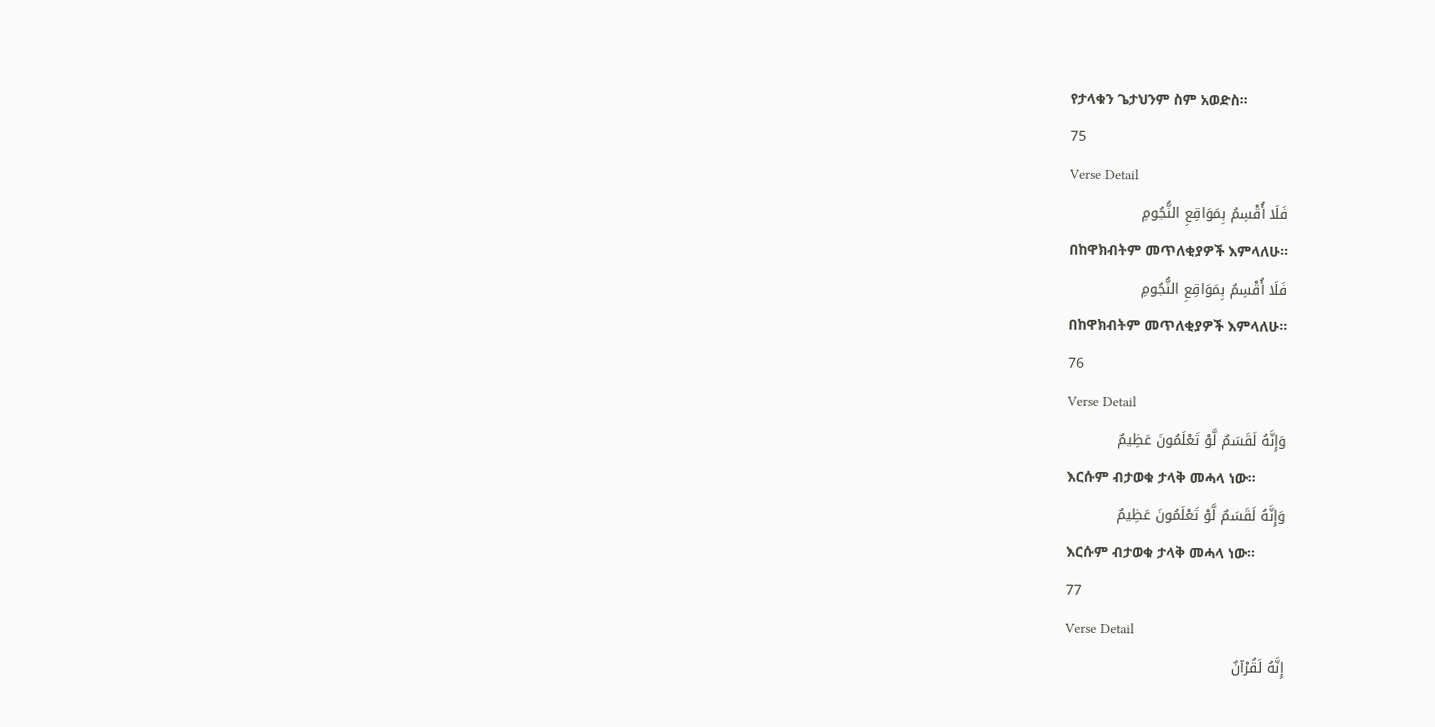የታላቁን ጌታህንም ስም አወድስ፡፡
75
Verse Detail
فَلَا أُقْسِمُ بِمَوَاقِعِ النُّجُومِ
በከዋክብትም መጥለቂያዎች እምላለሁ፡፡
فَلَا أُقْسِمُ بِمَوَاقِعِ النُّجُومِ
በከዋክብትም መጥለቂያዎች እምላለሁ፡፡
76
Verse Detail
وَإِنَّهُ لَقَسَمٌ لَّوْ تَعْلَمُونَ عَظِيمٌ
እርሱም ብታወቁ ታላቅ መሓላ ነው፡፡
وَإِنَّهُ لَقَسَمٌ لَّوْ تَعْلَمُونَ عَظِيمٌ
እርሱም ብታወቁ ታላቅ መሓላ ነው፡፡
77
Verse Detail
إِنَّهُ لَقُرْآنٌ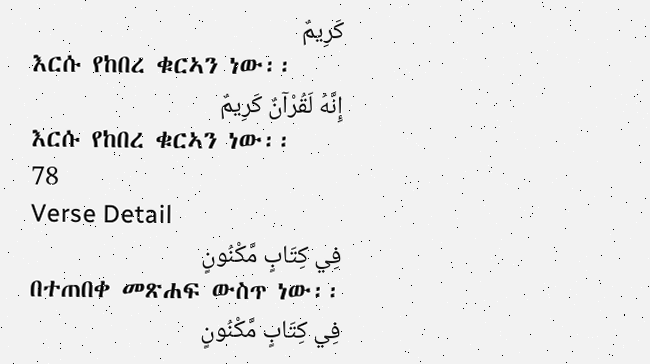كَرِيمٌ
እርሱ የከበረ ቁርኣን ነው፡፡
إِنَّهُ لَقُرْآنٌ كَرِيمٌ
እርሱ የከበረ ቁርኣን ነው፡፡
78
Verse Detail
فِي كِتَابٍ مَّكْنُونٍ
በተጠበቀ መጽሐፍ ውስጥ ነው፡፡
فِي كِتَابٍ مَّكْنُونٍ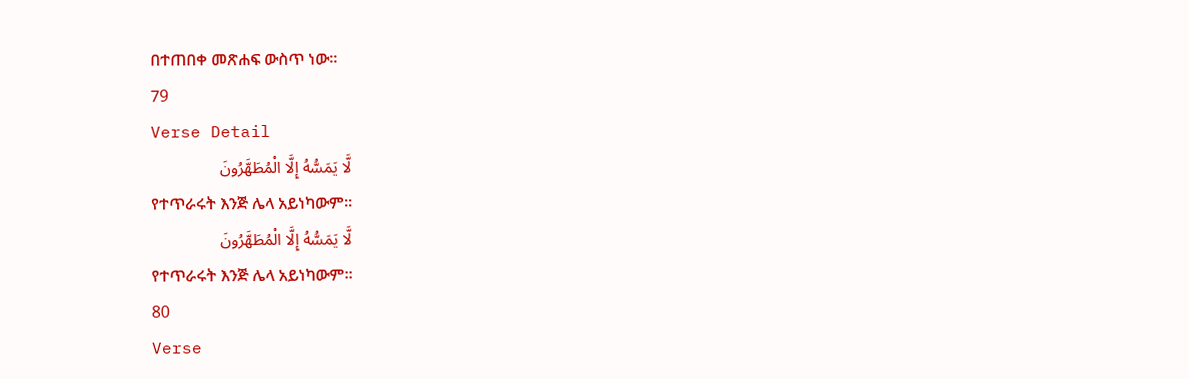በተጠበቀ መጽሐፍ ውስጥ ነው፡፡
79
Verse Detail
لَّا يَمَسُّهُ إِلَّا الْمُطَهَّرُونَ
የተጥራሩት እንጅ ሌላ አይነካውም፡፡
لَّا يَمَسُّهُ إِلَّا الْمُطَهَّرُونَ
የተጥራሩት እንጅ ሌላ አይነካውም፡፡
80
Verse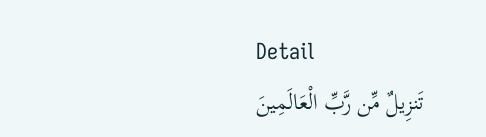Detail
تَنزِيلٌ مِّن رَّبِّ الْعَالَمِينَ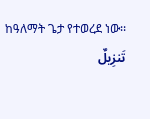ከዓለማት ጌታ የተወረደ ነው፡፡
تَنزِيلٌ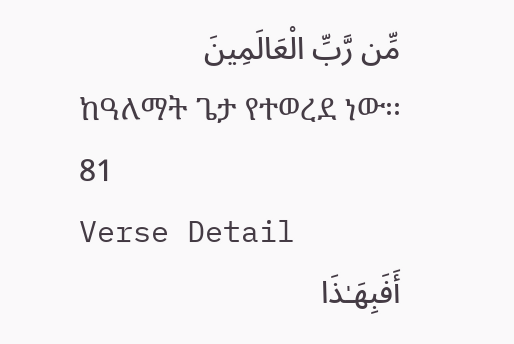مِّن رَّبِّ الْعَالَمِينَ
ከዓለማት ጌታ የተወረደ ነው፡፡
81
Verse Detail
أَفَبِهَـٰذَا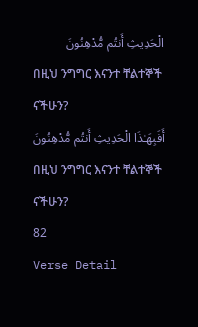الْحَدِيثِ أَنتُم مُّدْهِنُونَ
በዚህ ንግግር እናንተ ቸልተኞች ናችሁን?
أَفَبِهَـٰذَا الْحَدِيثِ أَنتُم مُّدْهِنُونَ
በዚህ ንግግር እናንተ ቸልተኞች ናችሁን?
82
Verse Detail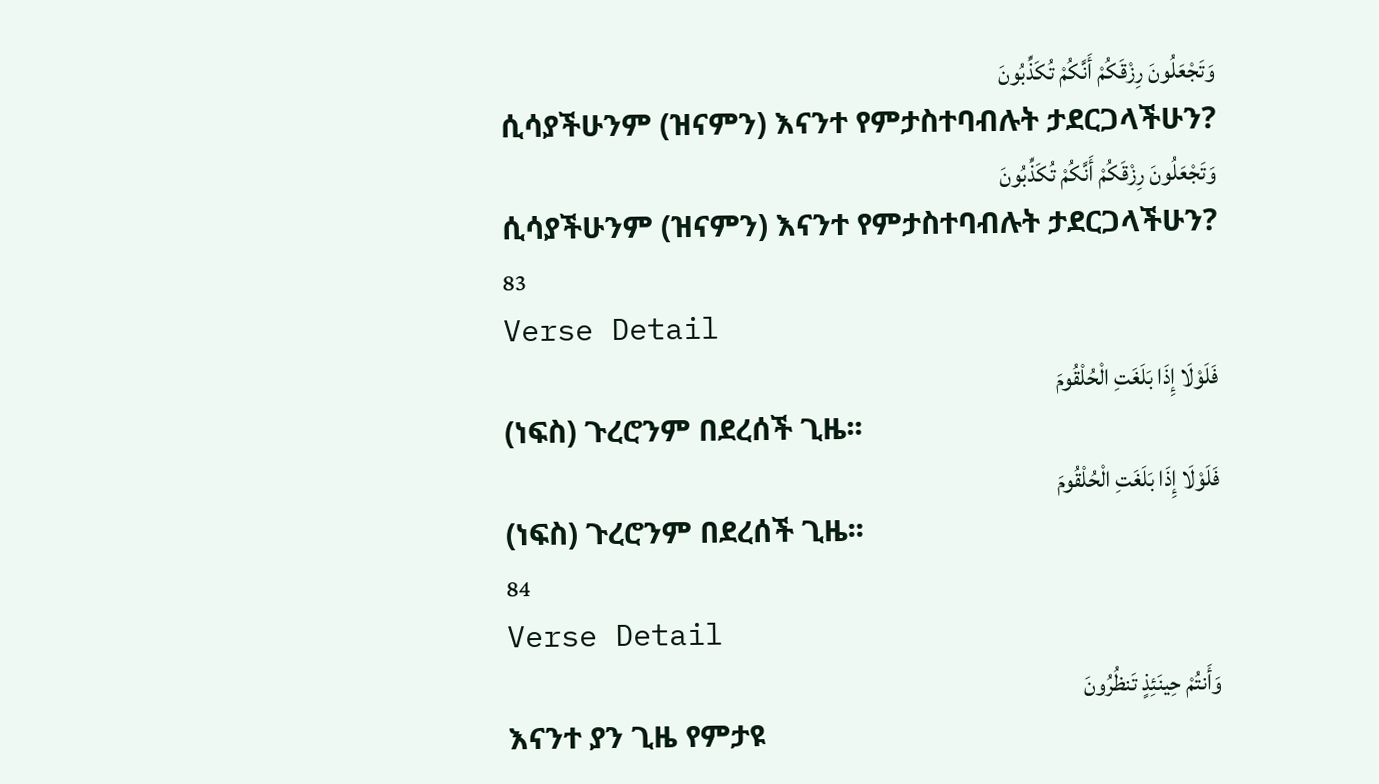وَتَجْعَلُونَ رِزْقَكُمْ أَنَّكُمْ تُكَذِّبُونَ
ሲሳያችሁንም (ዝናምን) እናንተ የምታስተባብሉት ታደርጋላችሁን?
وَتَجْعَلُونَ رِزْقَكُمْ أَنَّكُمْ تُكَذِّبُونَ
ሲሳያችሁንም (ዝናምን) እናንተ የምታስተባብሉት ታደርጋላችሁን?
83
Verse Detail
فَلَوْلَا إِذَا بَلَغَتِ الْحُلْقُومَ
(ነፍስ) ጉረሮንም በደረሰች ጊዜ፡፡
فَلَوْلَا إِذَا بَلَغَتِ الْحُلْقُومَ
(ነፍስ) ጉረሮንም በደረሰች ጊዜ፡፡
84
Verse Detail
وَأَنتُمْ حِينَئِذٍ تَنظُرُونَ
እናንተ ያን ጊዜ የምታዩ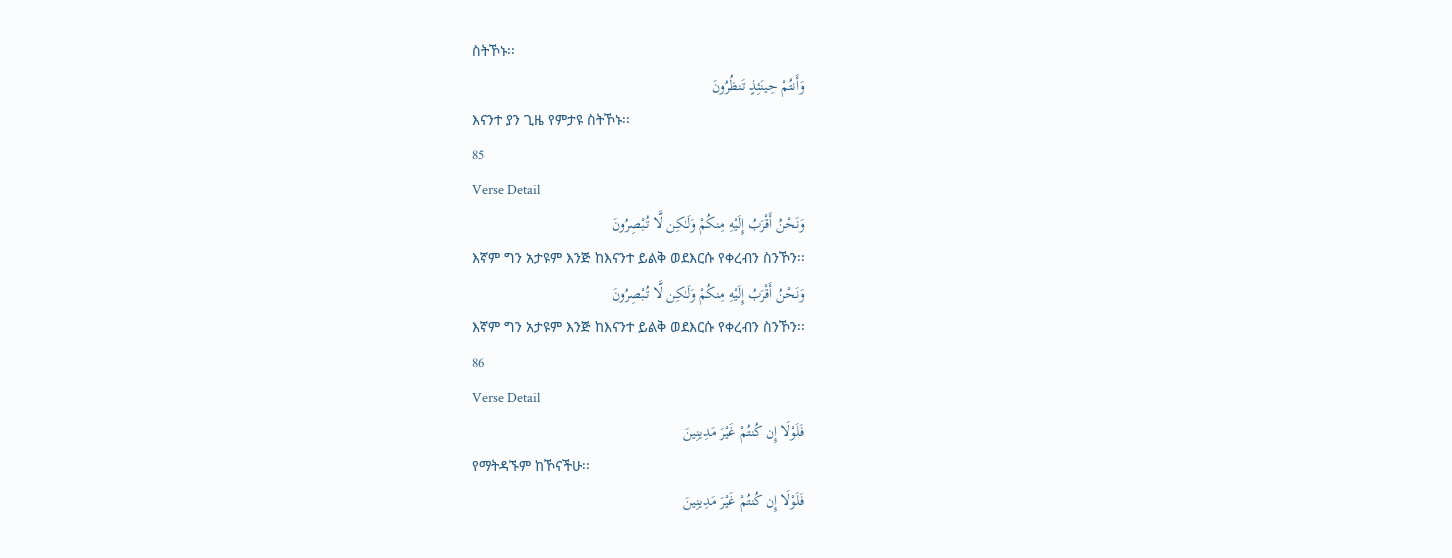ስትኾኑ፡፡
وَأَنتُمْ حِينَئِذٍ تَنظُرُونَ
እናንተ ያን ጊዜ የምታዩ ስትኾኑ፡፡
85
Verse Detail
وَنَحْنُ أَقْرَبُ إِلَيْهِ مِنكُمْ وَلَـٰكِن لَّا تُبْصِرُونَ
እኛም ግን አታዩም እንጅ ከእናንተ ይልቅ ወደእርሱ የቀረብን ስንኾን፡፡
وَنَحْنُ أَقْرَبُ إِلَيْهِ مِنكُمْ وَلَـٰكِن لَّا تُبْصِرُونَ
እኛም ግን አታዩም እንጅ ከእናንተ ይልቅ ወደእርሱ የቀረብን ስንኾን፡፡
86
Verse Detail
فَلَوْلَا إِن كُنتُمْ غَيْرَ مَدِينِينَ
የማትዳኙም ከኾናችሁ፡፡
فَلَوْلَا إِن كُنتُمْ غَيْرَ مَدِينِينَ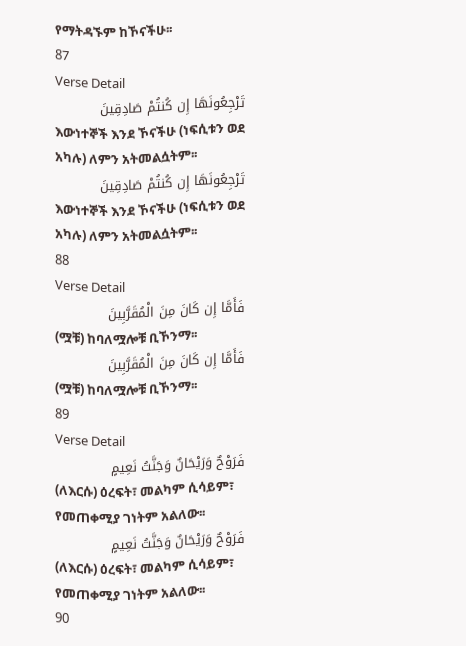የማትዳኙም ከኾናችሁ፡፡
87
Verse Detail
تَرْجِعُونَهَا إِن كُنتُمْ صَادِقِينَ
እውነተኞች እንደ ኾናችሁ (ነፍሲቱን ወደ አካሉ) ለምን አትመልሷትም፡፡
تَرْجِعُونَهَا إِن كُنتُمْ صَادِقِينَ
እውነተኞች እንደ ኾናችሁ (ነፍሲቱን ወደ አካሉ) ለምን አትመልሷትም፡፡
88
Verse Detail
فَأَمَّا إِن كَانَ مِنَ الْمُقَرَّبِينَ
(ሟቹ) ከባለሟሎቹ ቢኾንማ፡፡
فَأَمَّا إِن كَانَ مِنَ الْمُقَرَّبِينَ
(ሟቹ) ከባለሟሎቹ ቢኾንማ፡፡
89
Verse Detail
فَرَوْحٌ وَرَيْحَانٌ وَجَنَّتُ نَعِيمٍ
(ለእርሱ) ዕረፍት፣ መልካም ሲሳይም፣ የመጠቀሚያ ገነትም አልለው፡፡
فَرَوْحٌ وَرَيْحَانٌ وَجَنَّتُ نَعِيمٍ
(ለእርሱ) ዕረፍት፣ መልካም ሲሳይም፣ የመጠቀሚያ ገነትም አልለው፡፡
90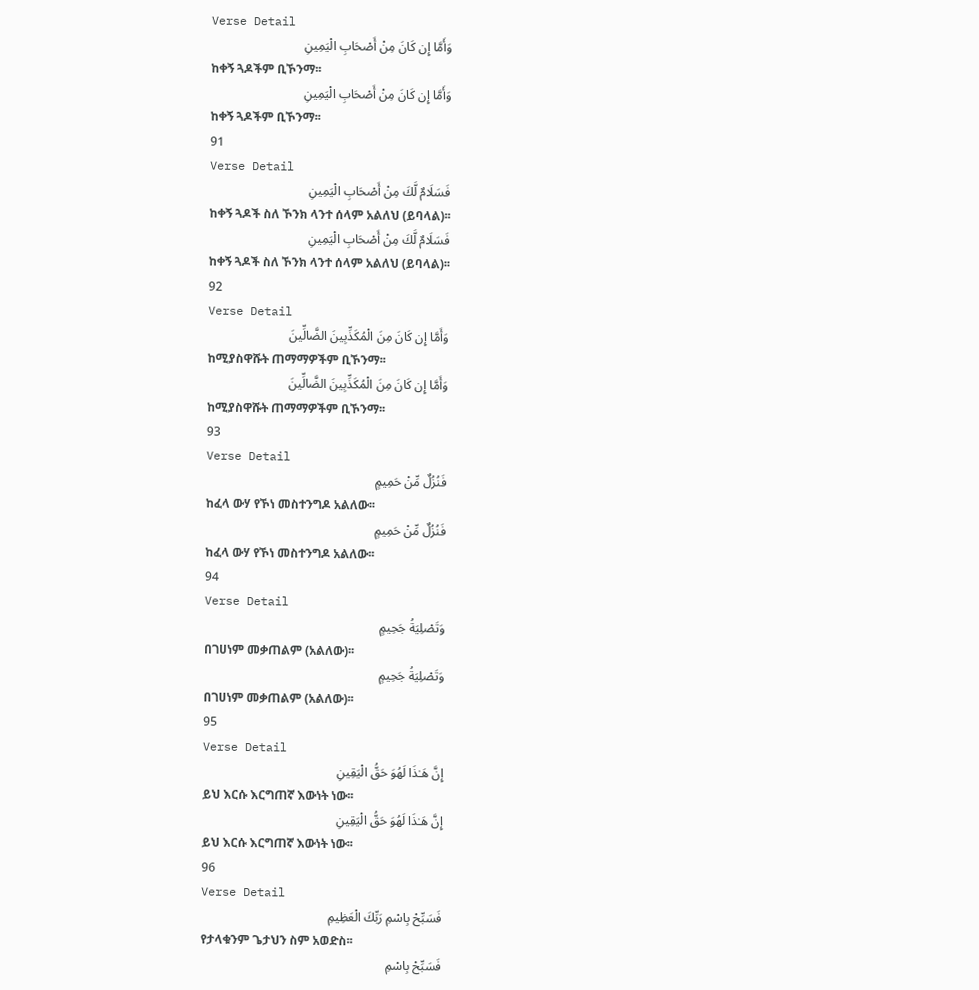Verse Detail
وَأَمَّا إِن كَانَ مِنْ أَصْحَابِ الْيَمِينِ
ከቀኝ ጓዶችም ቢኾንማ፡፡
وَأَمَّا إِن كَانَ مِنْ أَصْحَابِ الْيَمِينِ
ከቀኝ ጓዶችም ቢኾንማ፡፡
91
Verse Detail
فَسَلَامٌ لَّكَ مِنْ أَصْحَابِ الْيَمِينِ
ከቀኝ ጓዶች ስለ ኾንክ ላንተ ሰላም አልለህ (ይባላል)፡፡
فَسَلَامٌ لَّكَ مِنْ أَصْحَابِ الْيَمِينِ
ከቀኝ ጓዶች ስለ ኾንክ ላንተ ሰላም አልለህ (ይባላል)፡፡
92
Verse Detail
وَأَمَّا إِن كَانَ مِنَ الْمُكَذِّبِينَ الضَّالِّينَ
ከሚያስዋሹት ጠማማዎችም ቢኾንማ፡፡
وَأَمَّا إِن كَانَ مِنَ الْمُكَذِّبِينَ الضَّالِّينَ
ከሚያስዋሹት ጠማማዎችም ቢኾንማ፡፡
93
Verse Detail
فَنُزُلٌ مِّنْ حَمِيمٍ
ከፈላ ውሃ የኾነ መስተንግዶ አልለው፡፡
فَنُزُلٌ مِّنْ حَمِيمٍ
ከፈላ ውሃ የኾነ መስተንግዶ አልለው፡፡
94
Verse Detail
وَتَصْلِيَةُ جَحِيمٍ
በገሀነም መቃጠልም (አልለው)፡፡
وَتَصْلِيَةُ جَحِيمٍ
በገሀነም መቃጠልም (አልለው)፡፡
95
Verse Detail
إِنَّ هَـٰذَا لَهُوَ حَقُّ الْيَقِينِ
ይህ እርሱ እርግጠኛ እውነት ነው፡፡
إِنَّ هَـٰذَا لَهُوَ حَقُّ الْيَقِينِ
ይህ እርሱ እርግጠኛ እውነት ነው፡፡
96
Verse Detail
فَسَبِّحْ بِاسْمِ رَبِّكَ الْعَظِيمِ
የታላቁንም ጌታህን ስም አወድስ፡፡
فَسَبِّحْ بِاسْمِ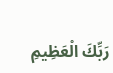رَبِّكَ الْعَظِيمِ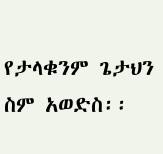የታላቁንም ጌታህን ስም አወድስ፡፡